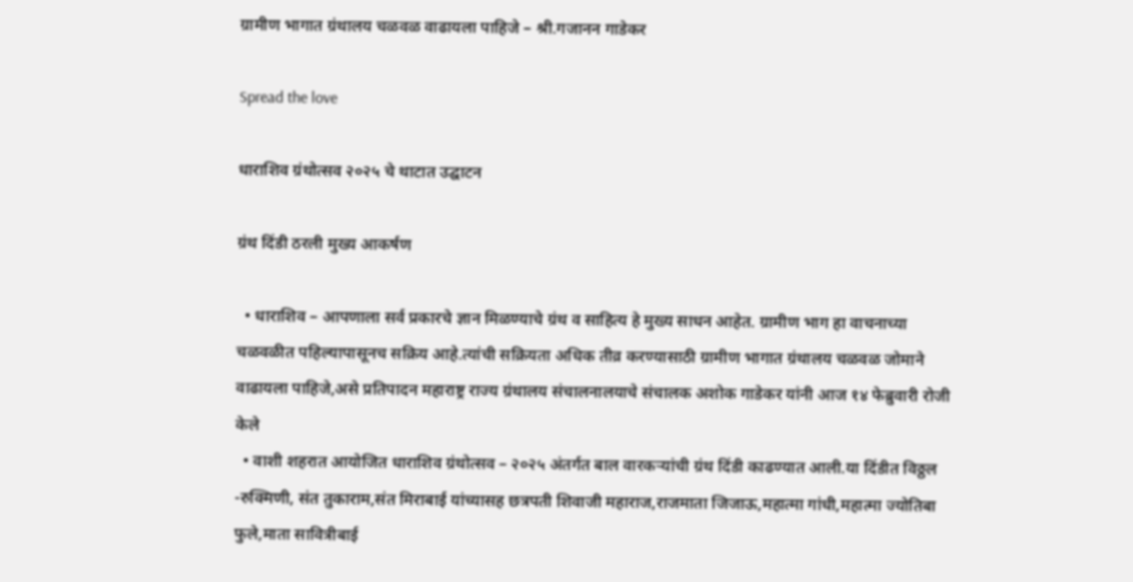ग्रामीण भागात ग्रंथालय चळवळ वाढायला पाहिजे – श्री.गजानन गाडेकर

Spread the love

धाराशिव ग्रंथोत्सव २०२५ चे थाटात उद्घाटन

ग्रंथ दिंडी ठरली मुख्य आकर्षण

  • धाराशिव – आपणाला सर्व प्रकारचे ज्ञान मिळण्याचे ग्रंथ व साहित्य हे मुख्य साधन आहेत. ग्रामीण भाग हा वाचनाच्या चळवळीत पहिल्यापासूनच सक्रिय आहे.त्यांची सक्रियता अधिक तीव्र करण्यासाठी ग्रामीण भागात ग्रंथालय चळवळ जोमाने वाढायला पाहिजे,असे प्रतिपादन महाराष्ट्र राज्य ग्रंथालय संचालनालयाचे संचालक अशोक गाडेकर यांनी आज १४ फेब्रुवारी रोजी केले
  • वाशी शहरात आयोजित धाराशिव ग्रंथोत्सव – २०२५ अंतर्गत बाल वारकऱ्यांची ग्रंथ दिंडी काढण्यात आली.या दिंडीत विठ्ठल -रुक्मिणी, संत तुकाराम,संत मिराबाई यांच्यासह छत्रपती शिवाजी महाराज,राजमाता जिजाऊ,महात्मा गांधी,महात्मा ज्योतिबा फुले,माता सावित्रीबाई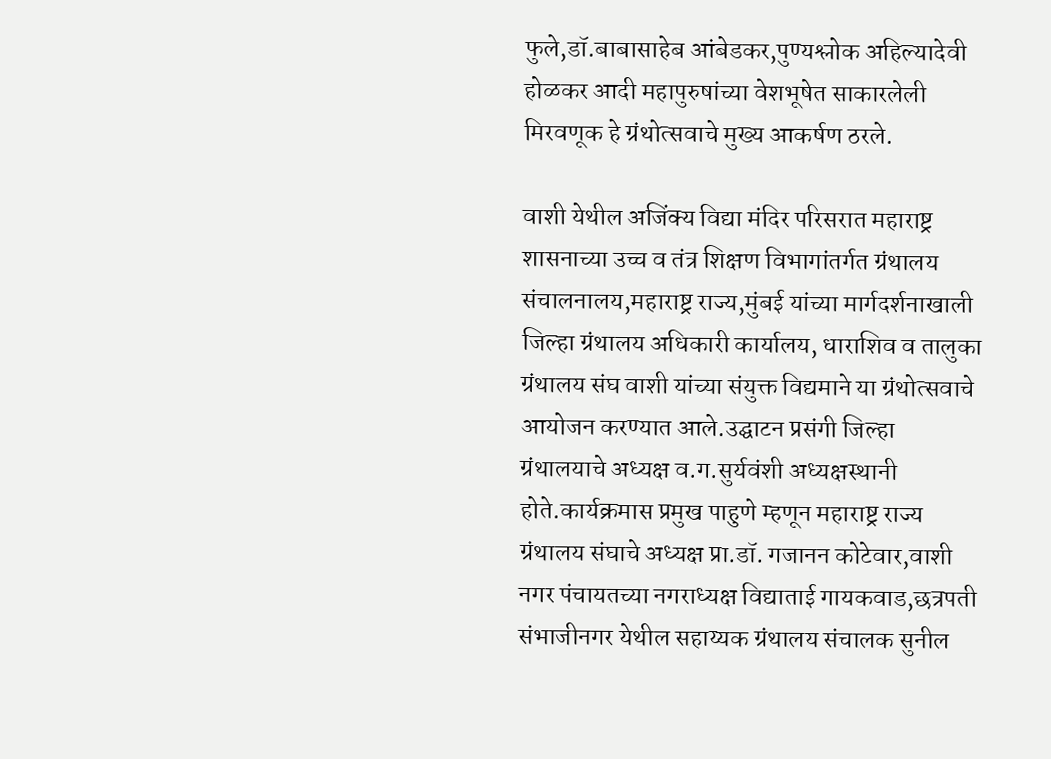फुले,डॉ.बाबासाहेब आंबेडकर,पुण्यश्लोक अहिल्यादेवी होळकर आदी महापुरुषांच्या वेशभूषेत साकारलेली मिरवणूक हे ग्रंथोत्सवाचे मुख्य आकर्षण ठरले.

वाशी येथील अजिंक्य विद्या मंदिर परिसरात महाराष्ट्र शासनाच्या उच्च व तंत्र शिक्षण विभागांतर्गत ग्रंथालय संचालनालय,महाराष्ट्र राज्य,मुंबई यांच्या मार्गदर्शनाखाली जिल्हा ग्रंथालय अधिकारी कार्यालय, धाराशिव व तालुका ग्रंथालय संघ वाशी यांच्या संयुक्त विद्यमाने या ग्रंथोत्सवाचे आयोजन करण्यात आले.उद्घाटन प्रसंगी जिल्हा ग्रंथालयाचे अध्यक्ष व.ग.सुर्यवंशी अध्यक्षस्थानी होते.कार्यक्रमास प्रमुख पाहुणे म्हणून महाराष्ट्र राज्य ग्रंथालय संघाचे अध्यक्ष प्रा.डॉ. गजानन कोटेवार,वाशी नगर पंचायतच्या नगराध्यक्ष विद्याताई गायकवाड,छत्रपती संभाजीनगर येथील सहाय्यक ग्रंथालय संचालक सुनील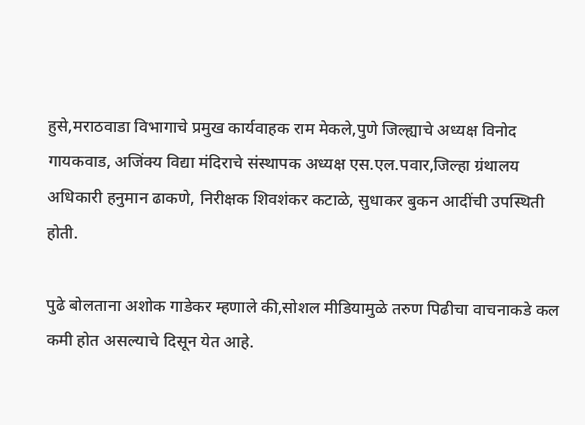हुसे,मराठवाडा विभागाचे प्रमुख कार्यवाहक राम मेकले,पुणे जिल्ह्याचे अध्यक्ष विनोद गायकवाड, अजिंक्य विद्या मंदिराचे संस्थापक अध्यक्ष एस.एल.पवार,जिल्हा ग्रंथालय अधिकारी हनुमान ढाकणे, निरीक्षक शिवशंकर कटाळे, सुधाकर बुकन आदींची उपस्थिती होती.

पुढे बोलताना अशोक गाडेकर म्हणाले की,सोशल मीडियामुळे तरुण पिढीचा वाचनाकडे कल कमी होत असल्याचे दिसून येत आहे.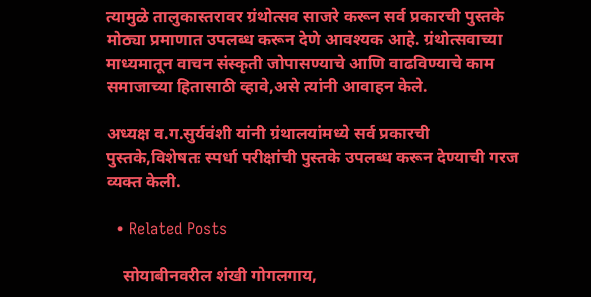त्यामुळे तालुकास्तरावर ग्रंथोत्सव साजरे करून सर्व प्रकारची पुस्तके मोठ्या प्रमाणात उपलब्ध करून देणे आवश्यक आहे. ग्रंथोत्सवाच्या माध्यमातून वाचन संस्कृती जोपासण्याचे आणि वाढविण्याचे काम समाजाच्या हितासाठी व्हावे,असे त्यांनी आवाहन केले.

अध्यक्ष व.ग.सुर्यवंशी यांनी ग्रंथालयांमध्ये सर्व प्रकारची पुस्तके,विशेषतः स्पर्धा परीक्षांची पुस्तके उपलब्ध करून देण्याची गरज व्यक्त केली.

  • Related Posts

    सोयाबीनवरील शंखी गोगलगाय,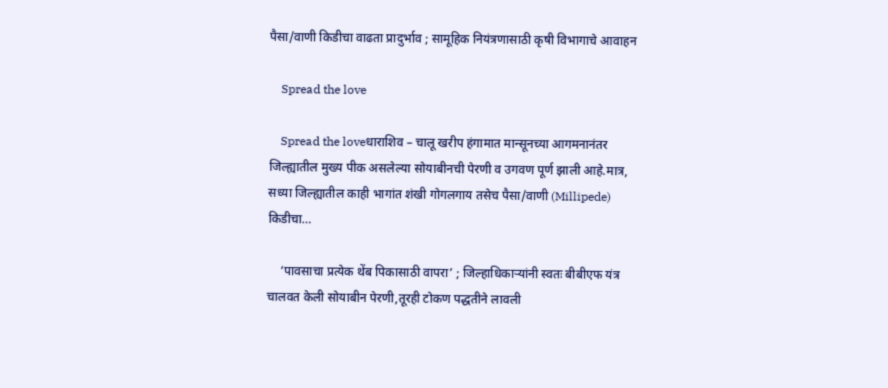पैसा/वाणी किडीचा वाढता प्रादुर्भाव ; सामूहिक नियंत्रणासाठी कृषी विभागाचे आवाहन

    Spread the love

    Spread the loveधाराशिव – चालू खरीप हंगामात मान्सूनच्या आगमनानंतर जिल्ह्यातील मुख्य पीक असलेल्या सोयाबीनची पेरणी व उगवण पूर्ण झाली आहे.मात्र, सध्या जिल्ह्यातील काही भागांत शंखी गोगलगाय तसेच पैसा/वाणी (Millipede) किडीचा…

    ‘पावसाचा प्रत्येक थेंब पिकासाठी वापरा’ ; जिल्हाधिकाऱ्यांनी स्वतः बीबीएफ यंत्र चालवत केली सोयाबीन पेरणी,तूरही टोकण पद्धतीने लावली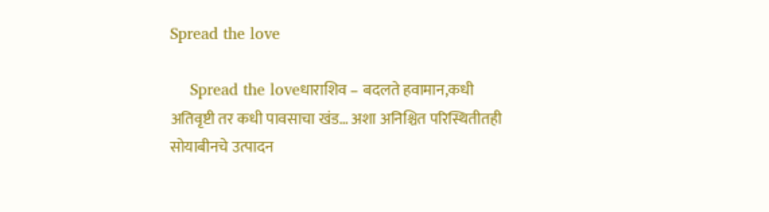Spread the love

    Spread the loveधाराशिव – बदलते हवामान,कधी अतिवृष्टी तर कधी पावसाचा खंड… अशा अनिश्चित परिस्थितीतही सोयाबीनचे उत्पादन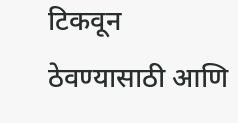टिकवून ठेवण्यासाठी आणि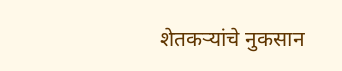शेतकऱ्यांचे नुकसान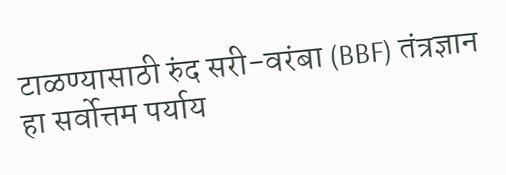टाळण्यासाठी रुंद सरी-वरंबा (BBF) तंत्रज्ञान हा सर्वोत्तम पर्याय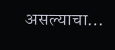असल्याचा…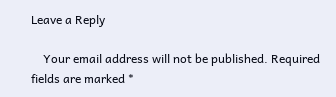Leave a Reply

    Your email address will not be published. Required fields are marked *